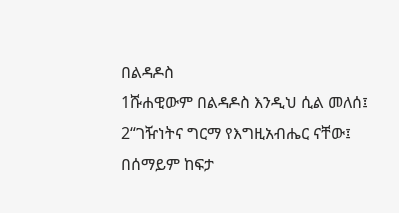በልዳዶስ
1ሹሐዊውም በልዳዶስ እንዲህ ሲል መለሰ፤
2“ገዥነትና ግርማ የእግዚአብሔር ናቸው፤
በሰማይም ከፍታ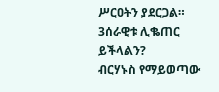ሥርዐትን ያደርጋል።
3ሰራዊቱ ሊቈጠር ይችላልን?
ብርሃኑስ የማይወጣው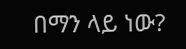በማን ላይ ነው?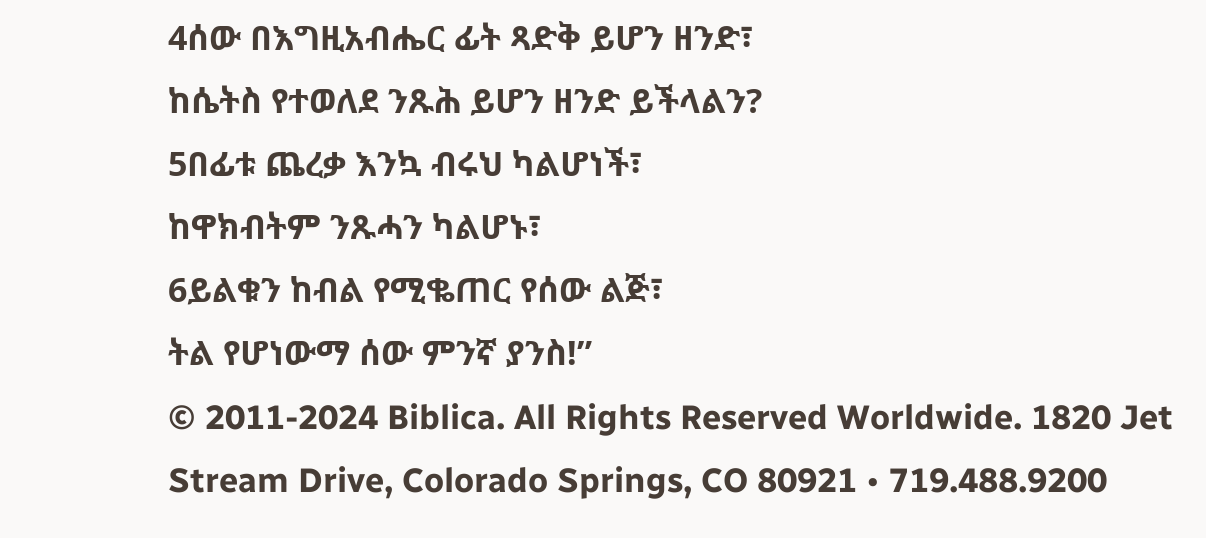4ሰው በእግዚአብሔር ፊት ጻድቅ ይሆን ዘንድ፣
ከሴትስ የተወለደ ንጹሕ ይሆን ዘንድ ይችላልን?
5በፊቱ ጨረቃ እንኳ ብሩህ ካልሆነች፣
ከዋክብትም ንጹሓን ካልሆኑ፣
6ይልቁን ከብል የሚቈጠር የሰው ልጅ፣
ትል የሆነውማ ሰው ምንኛ ያንስ!”
© 2011-2024 Biblica. All Rights Reserved Worldwide. 1820 Jet Stream Drive, Colorado Springs, CO 80921 • 719.488.9200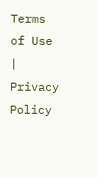Terms of Use | Privacy Policy